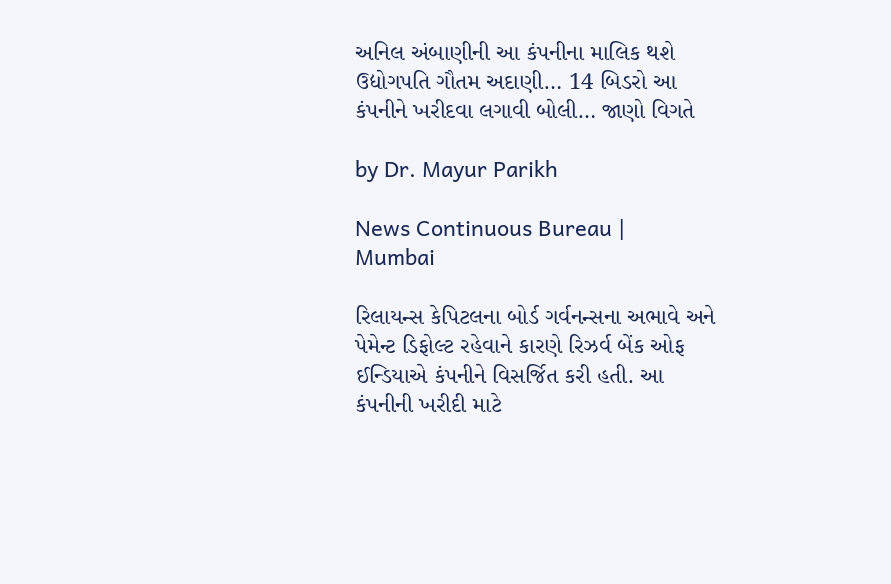અનિલ અંબાણીની આ કંપનીના માલિક થશે ઉદ્યોગપતિ ગૌતમ અદાણી… 14 બિડરો આ કંપનીને ખરીદવા લગાવી બોલી… જાણો વિગતે

by Dr. Mayur Parikh

News Continuous Bureau | Mumbai

રિલાયન્સ કેપિટલના બોર્ડ ગર્વનન્સના અભાવે અને પેમેન્ટ ડિફોલ્ટ રહેવાને કારણે રિઝર્વ બેંક ઓફ ઈન્ડિયાએ કંપનીને વિસર્જિત કરી હતી. આ કંપનીની ખરીદી માટે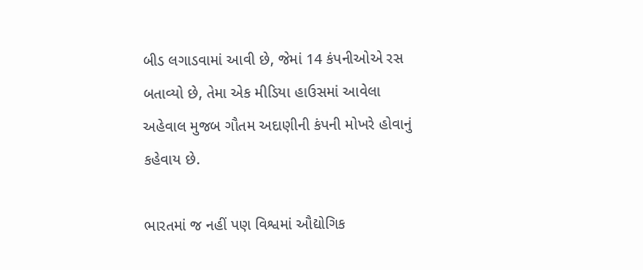બીડ લગાડવામાં આવી છે, જેમાં 14 કંપનીઓએ રસ બતાવ્યો છે, તેમા એક મીડિયા હાઉસમાં આવેલા અહેવાલ મુજબ ગૌતમ અદાણીની કંપની મોખરે હોવાનું કહેવાય છે.

ભારતમાં જ નહીં પણ વિશ્વમાં ઔદ્યોગિક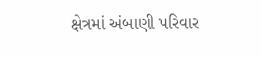ક્ષેત્રમાં અંબાણી પરિવાર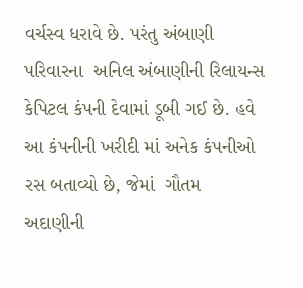વર્ચસ્વ ધરાવે છે. પરંતુ અંબાણી પરિવારના  અનિલ અંબાણીની રિલાયન્સ કેપિટલ કંપની દેવામાં ડૂબી ગઈ છે. હવે આ કંપનીની ખરીદી માં અનેક કંપનીઓ રસ બતાવ્યો છે, જેમાં  ગૌતમ અદાણીની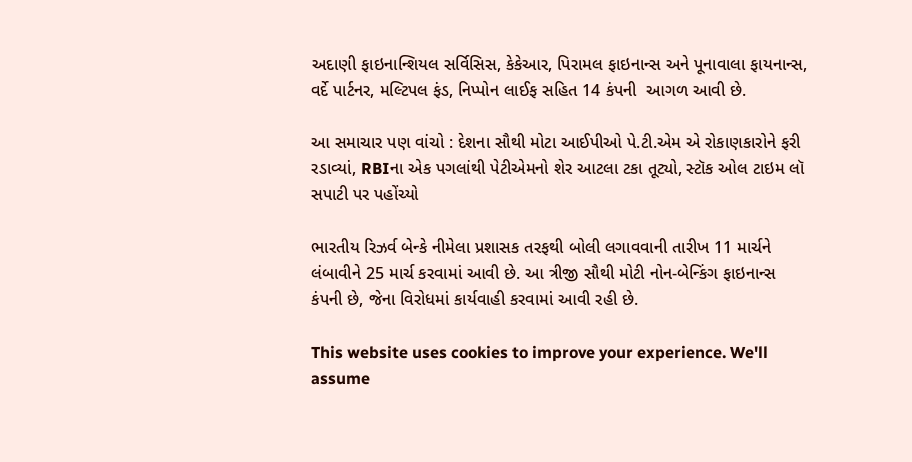અદાણી ફાઇનાન્શિયલ સર્વિસિસ, કેકેઆર, પિરામલ ફાઇનાન્સ અને પૂનાવાલા ફાયનાન્સ, વર્દે પાર્ટનર, મલ્ટિપલ ફંડ, નિપ્પોન લાઈફ સહિત 14 કંપની  આગળ આવી છે.

આ સમાચાર પણ વાંચો : દેશના સૌથી મોટા આઈપીઓ પે.ટી.એમ એ રોકાણકારોને ફરી રડાવ્યાં, RBIના એક પગલાંથી પેટીએમનો શેર આટલા ટકા તૂટ્યો, સ્ટૉક ઓલ ટાઇમ લૉ સપાટી પર પહોંચ્યો

ભારતીય રિઝર્વ બેન્કે નીમેલા પ્રશાસક તરફથી બોલી લગાવવાની તારીખ 11 માર્ચને લંબાવીને 25 માર્ચ કરવામાં આવી છે. આ ત્રીજી સૌથી મોટી નોન-બેન્કિંગ ફાઇનાન્સ કંપની છે, જેના વિરોધમાં કાર્યવાહી કરવામાં આવી રહી છે.

This website uses cookies to improve your experience. We'll assume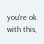you're ok with this,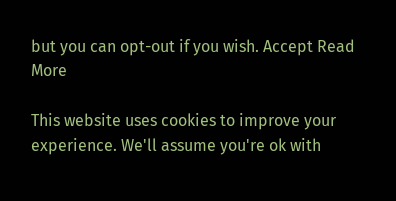but you can opt-out if you wish. Accept Read More

This website uses cookies to improve your experience. We'll assume you're ok with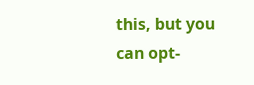this, but you can opt-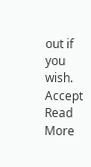out if you wish. Accept Read More